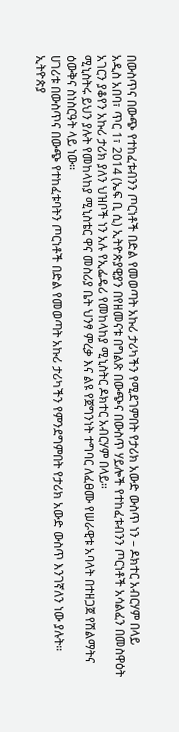በውስጥና በውጭ የተከፈቱብንን ጦርነቶች በድል የመወጣት አኩሪ ታሪካችን የሚደገምበት የታሪክ አውድ ውስጥ ነን – ዶክተር አብርሃም በላይ
አዲስ አበባ፣ ጥር 1፣ 2014 (ኤፍ ቢ ሲ) ኢትዮጵያዊያን በየዘመናቱ በግልጽ በውጭና በውስጥ ሃይሎች የተከፈቱብንን ጦርነቶች አሳልፈን በመስዋዕት አገርን ያቆየን አኩሪ ታሪክ ያለን ህዝቦች ነን አሉ የኢፌዴሪ የመከላከያ ሚኒስትር ዶክተር አብርሃም በላይ።
ሚኒስትሩ ይህን ያሉት የመከላከያ ሚኒስቴር ዋና መስሪያ ቤት ህንፃ ምረቃ እና ልዩ የጀግንነት ተግባር ለፈፀሙ የሠራዊቱ አባላት በተዘጋጀ የሽልማትና ዕውቅና ስነስርዓት ላይ ነው።
ሀገሪቱ በውስጥና በውጭ የተከፈቱባትን ጦርነቶች በድል የመወጣት አኩሪ ታሪካችን የምንደግምበት የታሪክ አውድ ውስጥ እንገኛለን ነው ያሉት።
ኢትዮጵያ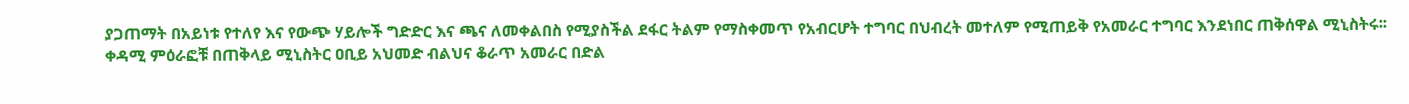ያጋጠማት በአይነቱ የተለየ እና የውጭ ሃይሎች ግድድር እና ጫና ለመቀልበስ የሚያስችል ደፋር ትልም የማስቀመጥ የአብርሆት ተግባር በህብረት መተለም የሚጠይቅ የአመራር ተግባር እንደነበር ጠቅሰዋል ሚኒስትሩ፡፡
ቀዳሚ ምዕራፎቹ በጠቅላይ ሚኒስትር ዐቢይ አህመድ ብልህና ቆራጥ አመራር በድል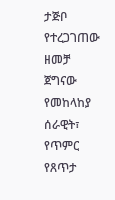ታጅቦ የተረጋገጠው ዘመቻ ጀግናው የመከላከያ ሰራዊት፣ የጥምር የጸጥታ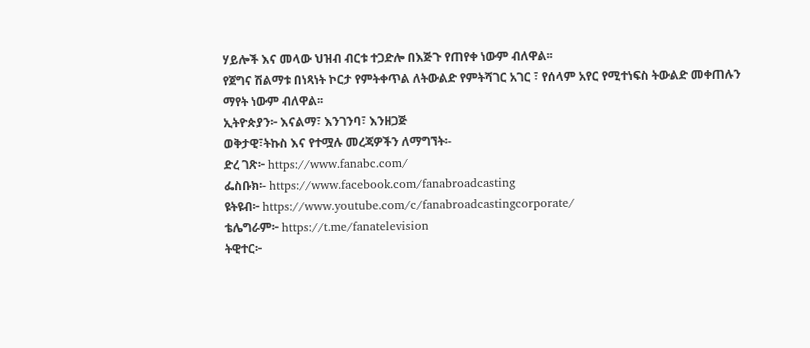ሃይሎች እና መላው ህዝብ ብርቱ ተጋድሎ በእጅጉ የጠየቀ ነውም ብለዋል፡፡
የጀግና ሽልማቱ በነጻነት ኮርታ የምትቀጥል ለትውልድ የምትሻገር አገር ፣ የሰላም አየር የሚተነፍስ ትውልድ መቀጠሉን ማየት ነውም ብለዋል፡፡
ኢትዮጵያን፦ እናልማ፣ እንገንባ፣ እንዘጋጅ
ወቅታዊ፣ትኩስ እና የተሟሉ መረጃዎችን ለማግኘት፡-
ድረ ገጽ፦ https://www.fanabc.com/
ፌስቡክ፡- https://www.facebook.com/fanabroadcasting
ዩትዩብ፦ https://www.youtube.com/c/fanabroadcastingcorporate/
ቴሌግራም፦ https://t.me/fanatelevision
ትዊተር፦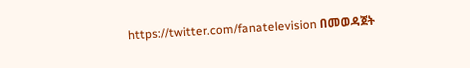https://twitter.com/fanatelevision በመወዳጀት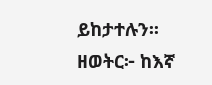ይከታተሉን፡፡
ዘወትር፦ ከእኛ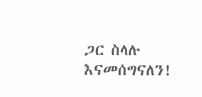ጋር ስላሉ እናመሰግናለን!